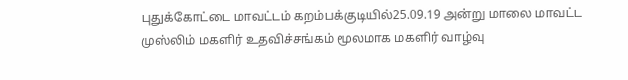புதுக்கோட்டை மாவட்டம் கறம்பக்குடியில்25.09.19 அன்று மாலை மாவட்ட முஸ்லிம் மகளிர் உதவிச்சங்கம் மூலமாக மகளிர் வாழ்வு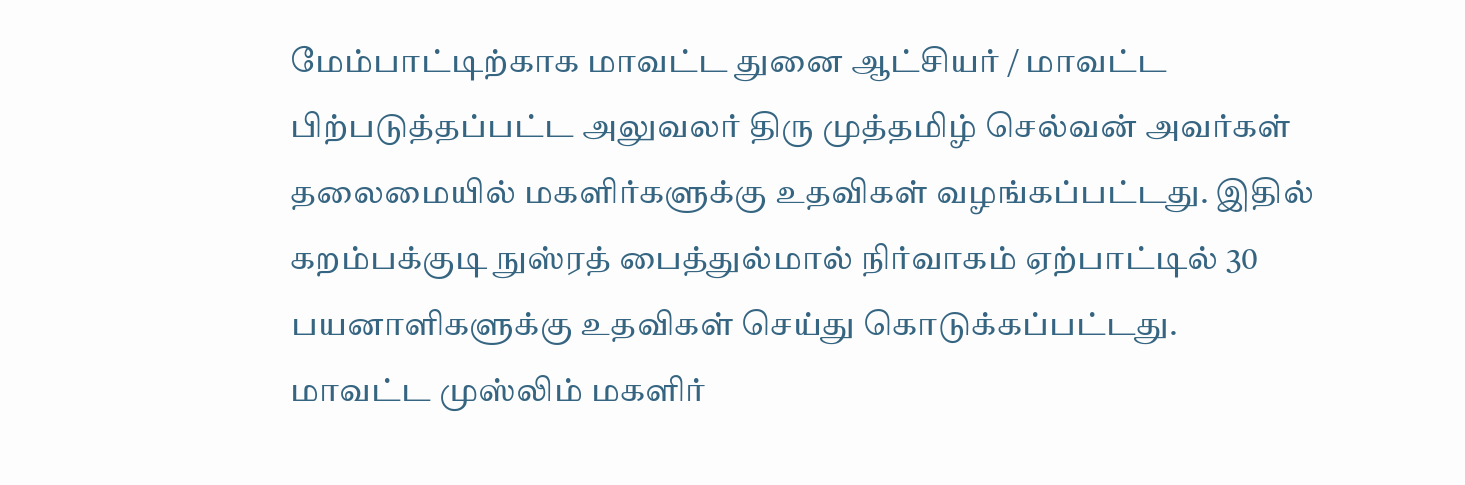மேம்பாட்டிற்காக மாவட்ட துனை ஆட்சியர் / மாவட்ட பிற்படுத்தப்பட்ட அலுவலர் திரு முத்தமிழ் செல்வன் அவர்கள் தலைமையில் மகளிர்களுக்கு உதவிகள் வழங்கப்பட்டது. இதில் கறம்பக்குடி நுஸ்ரத் பைத்துல்மால் நிர்வாகம் ஏற்பாட்டில் 30 பயனாளிகளுக்கு உதவிகள் செய்து கொடுக்கப்பட்டது. மாவட்ட முஸ்லிம் மகளிர்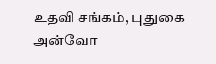உதவி சங்கம், புதுகை அன்வோ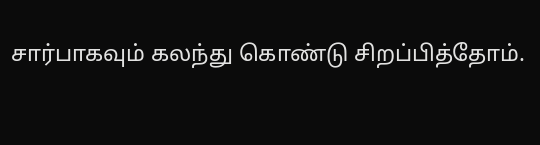சார்பாகவும் கலந்து கொண்டு சிறப்பித்தோம்.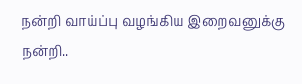நன்றி வாய்ப்பு வழங்கிய இறைவனுக்கு நன்றி..